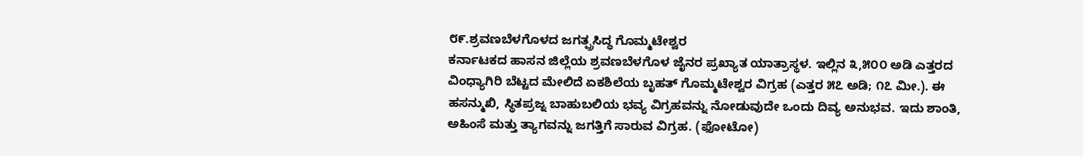೮೯.ಶ್ರವಣಬೆಳಗೊಳದ ಜಗತ್ಪ್ರಸಿದ್ಧ ಗೊಮ್ಮಟೇಶ್ವರ
ಕರ್ನಾಟಕದ ಹಾಸನ ಜಿಲ್ಲೆಯ ಶ್ರವಣಬೆಳಗೊಳ ಜೈನರ ಪ್ರಖ್ಯಾತ ಯಾತ್ರಾಸ್ಥಳ. ಇಲ್ಲಿನ ೩,೫೦೦ ಅಡಿ ಎತ್ತರದ ವಿಂಧ್ಯಾಗಿರಿ ಬೆಟ್ಟದ ಮೇಲಿದೆ ಏಕಶಿಲೆಯ ಬೃಹತ್ ಗೊಮ್ಮಟೇಶ್ವರ ವಿಗ್ರಹ (ಎತ್ತರ ೫೭ ಅಡಿ; ೧೭ ಮೀ.). ಈ ಹಸನ್ಮುಖಿ, ಸ್ಥಿತಪ್ರಜ್ನ ಬಾಹುಬಲಿಯ ಭವ್ಯ ವಿಗ್ರಹವನ್ನು ನೋಡುವುದೇ ಒಂದು ದಿವ್ಯ ಅನುಭವ. ಇದು ಶಾಂತಿ, ಅಹಿಂಸೆ ಮತ್ತು ತ್ಯಾಗವನ್ನು ಜಗತ್ತಿಗೆ ಸಾರುವ ವಿಗ್ರಹ. (ಫೋಟೋ)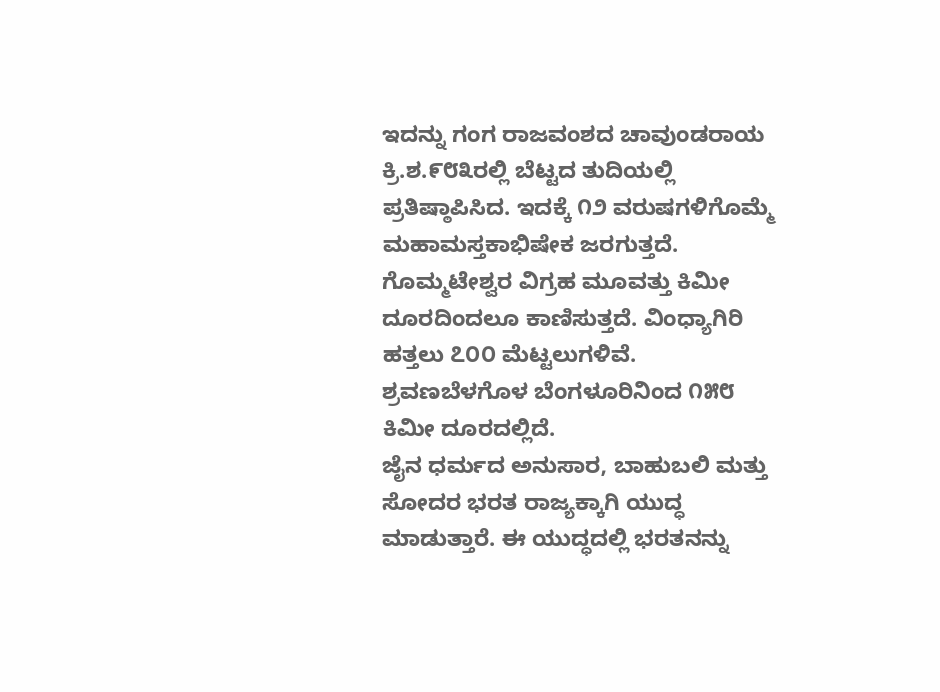ಇದನ್ನು ಗಂಗ ರಾಜವಂಶದ ಚಾವುಂಡರಾಯ ಕ್ರಿ.ಶ.೯೮೩ರಲ್ಲಿ ಬೆಟ್ಟದ ತುದಿಯಲ್ಲಿ ಪ್ರತಿಷ್ಠಾಪಿಸಿದ. ಇದಕ್ಕೆ ೧೨ ವರುಷಗಳಿಗೊಮ್ಮೆ ಮಹಾಮಸ್ತಕಾಭಿಷೇಕ ಜರಗುತ್ತದೆ. ಗೊಮ್ಮಟೇಶ್ವರ ವಿಗ್ರಹ ಮೂವತ್ತು ಕಿಮೀ ದೂರದಿಂದಲೂ ಕಾಣಿಸುತ್ತದೆ. ವಿಂಧ್ಯಾಗಿರಿ ಹತ್ತಲು ೭೦೦ ಮೆಟ್ಟಲುಗಳಿವೆ. ಶ್ರವಣಬೆಳಗೊಳ ಬೆಂಗಳೂರಿನಿಂದ ೧೫೮ ಕಿಮೀ ದೂರದಲ್ಲಿದೆ.
ಜೈನ ಧರ್ಮದ ಅನುಸಾರ, ಬಾಹುಬಲಿ ಮತ್ತು ಸೋದರ ಭರತ ರಾಜ್ಯಕ್ಕಾಗಿ ಯುದ್ಧ ಮಾಡುತ್ತಾರೆ. ಈ ಯುದ್ಧದಲ್ಲಿ ಭರತನನ್ನು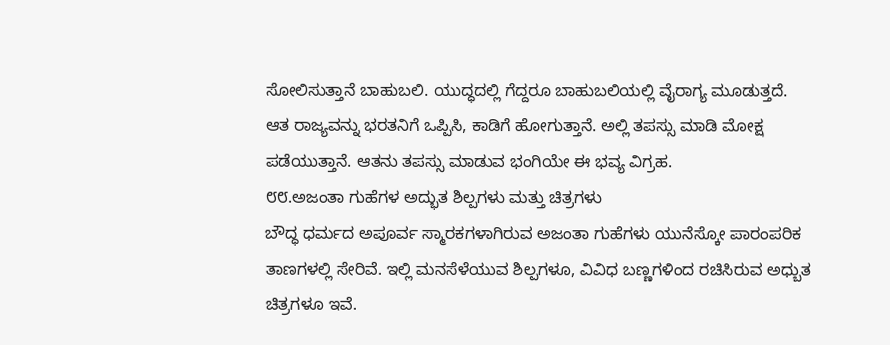ಸೋಲಿಸುತ್ತಾನೆ ಬಾಹುಬಲಿ. ಯುದ್ಧದಲ್ಲಿ ಗೆದ್ದರೂ ಬಾಹುಬಲಿಯಲ್ಲಿ ವೈರಾಗ್ಯ ಮೂಡುತ್ತದೆ. ಆತ ರಾಜ್ಯವನ್ನು ಭರತನಿಗೆ ಒಪ್ಪಿಸಿ, ಕಾಡಿಗೆ ಹೋಗುತ್ತಾನೆ. ಅಲ್ಲಿ ತಪಸ್ಸು ಮಾಡಿ ಮೋಕ್ಷ ಪಡೆಯುತ್ತಾನೆ. ಆತನು ತಪಸ್ಸು ಮಾಡುವ ಭಂಗಿಯೇ ಈ ಭವ್ಯ ವಿಗ್ರಹ.
೮೮.ಅಜಂತಾ ಗುಹೆಗಳ ಅದ್ಭುತ ಶಿಲ್ಪಗಳು ಮತ್ತು ಚಿತ್ರಗಳು
ಬೌದ್ಧ ಧರ್ಮದ ಅಪೂರ್ವ ಸ್ಮಾರಕಗಳಾಗಿರುವ ಅಜಂತಾ ಗುಹೆಗಳು ಯುನೆಸ್ಕೋ ಪಾರಂಪರಿಕ ತಾಣಗಳಲ್ಲಿ ಸೇರಿವೆ. ಇಲ್ಲಿ ಮನಸೆಳೆಯುವ ಶಿಲ್ಪಗಳೂ, ವಿವಿಧ ಬಣ್ಣಗಳಿಂದ ರಚಿಸಿರುವ ಅಧ್ಬುತ ಚಿತ್ರಗಳೂ ಇವೆ.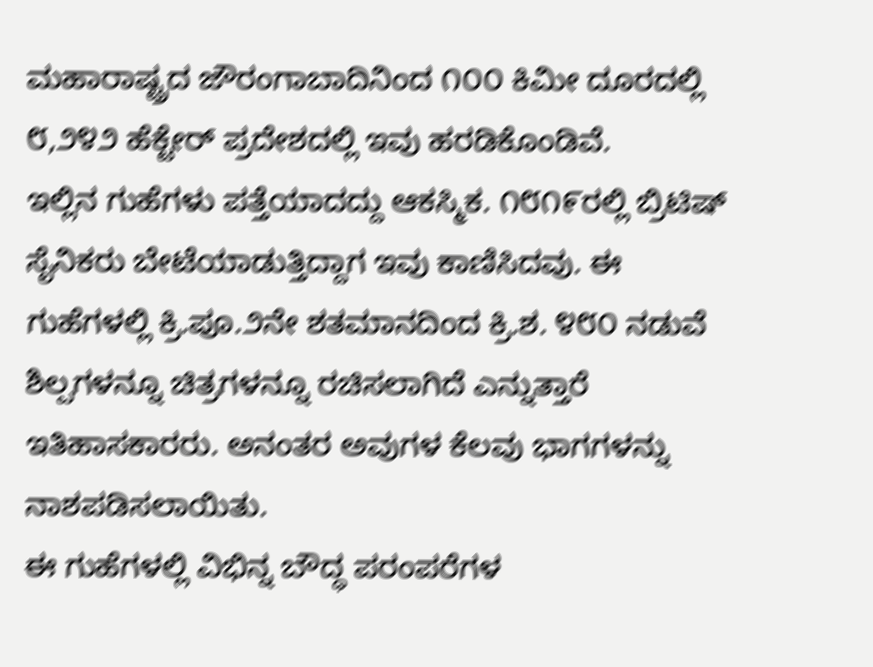ಮಹಾರಾಷ್ಟ್ರದ ಜೌರಂಗಾಬಾದಿನಿಂದ ೧೦೦ ಕಿಮೀ ದೂರದಲ್ಲಿ ೮,೨೪೨ ಹೆಕ್ಟೇರ್ ಪ್ರದೇಶದಲ್ಲಿ ಇವು ಹರಡಿಕೊಂಡಿವೆ.
ಇಲ್ಲಿನ ಗುಹೆಗಳು ಪತ್ತೆಯಾದದ್ದು ಆಕಸ್ಮಿಕ. ೧೮೧೯ರಲ್ಲಿ ಬ್ರಿಟಿಷ್ ಸೈನಿಕರು ಬೇಟೆಯಾಡುತ್ತಿದ್ದಾಗ ಇವು ಕಾಣಿಸಿದವು. ಈ ಗುಹೆಗಳಲ್ಲಿ ಕ್ರಿ.ಪೂ.೨ನೇ ಶತಮಾನದಿಂದ ಕ್ರಿ.ಶ. ೪೮೦ ನಡುವೆ ಶಿಲ್ಪಗಳನ್ನೂ ಚಿತ್ರಗಳನ್ನೂ ರಚಿಸಲಾಗಿದೆ ಎನ್ನುತ್ತಾರೆ ಇತಿಹಾಸಕಾರರು. ಅನಂತರ ಅವುಗಳ ಕೆಲವು ಭಾಗಗಳನ್ನು ನಾಶಪಡಿಸಲಾಯಿತು.
ಈ ಗುಹೆಗಳಲ್ಲಿ ವಿಭಿನ್ನ ಬೌದ್ಧ ಪರಂಪರೆಗಳ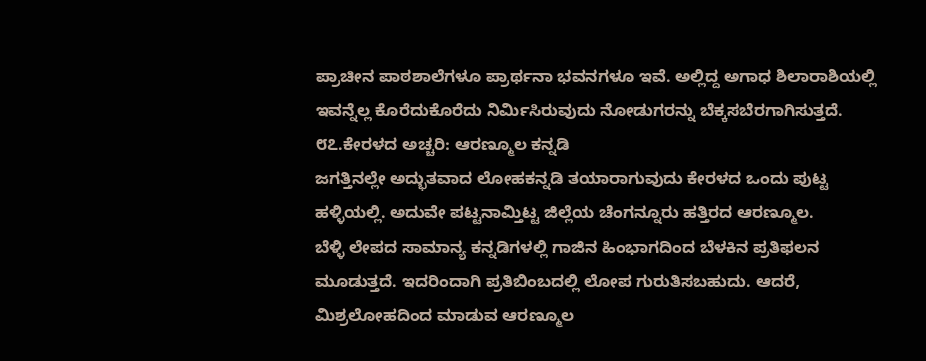ಪ್ರಾಚೀನ ಪಾಠಶಾಲೆಗಳೂ ಪ್ರಾರ್ಥನಾ ಭವನಗಳೂ ಇವೆ. ಅಲ್ಲಿದ್ದ ಅಗಾಧ ಶಿಲಾರಾಶಿಯಲ್ಲಿ ಇವನ್ನೆಲ್ಲ ಕೊರೆದುಕೊರೆದು ನಿರ್ಮಿಸಿರುವುದು ನೋಡುಗರನ್ನು ಬೆಕ್ಕಸಬೆರಗಾಗಿಸುತ್ತದೆ.
೮೭.ಕೇರಳದ ಅಚ್ಚರಿ: ಆರಣ್ಮೂಲ ಕನ್ನಡಿ
ಜಗತ್ತಿನಲ್ಲೇ ಅದ್ಭುತವಾದ ಲೋಹಕನ್ನಡಿ ತಯಾರಾಗುವುದು ಕೇರಳದ ಒಂದು ಪುಟ್ಟ ಹಳ್ಳಿಯಲ್ಲಿ. ಅದುವೇ ಪಟ್ಟನಾಮ್ತಿಟ್ಟ ಜಿಲ್ಲೆಯ ಚೆಂಗನ್ನೂರು ಹತ್ತಿರದ ಆರಣ್ಮೂಲ.
ಬೆಳ್ಳಿ ಲೇಪದ ಸಾಮಾನ್ಯ ಕನ್ನಡಿಗಳಲ್ಲಿ ಗಾಜಿನ ಹಿಂಭಾಗದಿಂದ ಬೆಳಕಿನ ಪ್ರತಿಫಲನ ಮೂಡುತ್ತದೆ. ಇದರಿಂದಾಗಿ ಪ್ರತಿಬಿಂಬದಲ್ಲಿ ಲೋಪ ಗುರುತಿಸಬಹುದು. ಆದರೆ, ಮಿಶ್ರಲೋಹದಿಂದ ಮಾಡುವ ಆರಣ್ಮೂಲ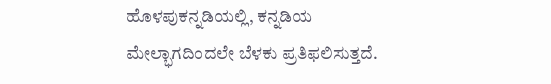ಹೊಳಪುಕನ್ನಡಿಯಲ್ಲಿ, ಕನ್ನಡಿಯ ಮೇಲ್ಭಾಗದಿಂದಲೇ ಬೆಳಕು ಪ್ರತಿಫಲಿಸುತ್ತದೆ.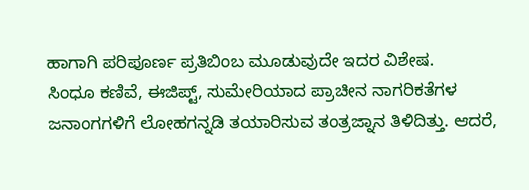ಹಾಗಾಗಿ ಪರಿಪೂರ್ಣ ಪ್ರತಿಬಿಂಬ ಮೂಡುವುದೇ ಇದರ ವಿಶೇಷ.
ಸಿಂಧೂ ಕಣಿವೆ, ಈಜಿಪ್ಟ್, ಸುಮೇರಿಯಾದ ಪ್ರಾಚೀನ ನಾಗರಿಕತೆಗಳ ಜನಾಂಗಗಳಿಗೆ ಲೋಹಗನ್ನಡಿ ತಯಾರಿಸುವ ತಂತ್ರಜ್ನಾನ ತಿಳಿದಿತ್ತು. ಆದರೆ,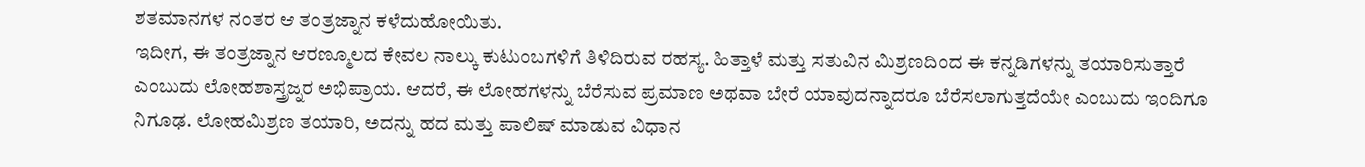ಶತಮಾನಗಳ ನಂತರ ಆ ತಂತ್ರಜ್ನಾನ ಕಳೆದುಹೋಯಿತು.
ಇದೀಗ, ಈ ತಂತ್ರಜ್ನಾನ ಆರಣ್ಮೂಲದ ಕೇವಲ ನಾಲ್ಕು ಕುಟುಂಬಗಳಿಗೆ ತಿಳಿದಿರುವ ರಹಸ್ಯ. ಹಿತ್ತಾಳೆ ಮತ್ತು ಸತುವಿನ ಮಿಶ್ರಣದಿಂದ ಈ ಕನ್ನಡಿಗಳನ್ನು ತಯಾರಿಸುತ್ತಾರೆ ಎಂಬುದು ಲೋಹಶಾಸ್ತ್ರಜ್ನರ ಅಭಿಪ್ರಾಯ. ಆದರೆ, ಈ ಲೋಹಗಳನ್ನು ಬೆರೆಸುವ ಪ್ರಮಾಣ ಅಥವಾ ಬೇರೆ ಯಾವುದನ್ನಾದರೂ ಬೆರೆಸಲಾಗುತ್ತದೆಯೇ ಎಂಬುದು ಇಂದಿಗೂ ನಿಗೂಢ. ಲೋಹಮಿಶ್ರಣ ತಯಾರಿ, ಅದನ್ನು ಹದ ಮತ್ತು ಪಾಲಿಷ್ ಮಾಡುವ ವಿಧಾನ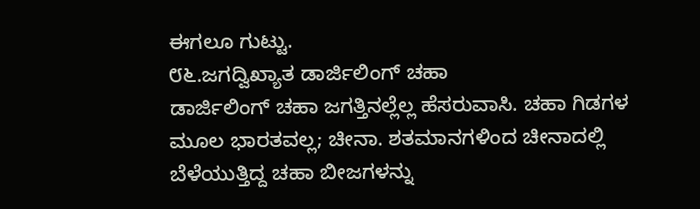ಈಗಲೂ ಗುಟ್ಟು.
೮೬.ಜಗದ್ವಿಖ್ಯಾತ ಡಾರ್ಜಿಲಿಂಗ್ ಚಹಾ
ಡಾರ್ಜಿಲಿಂಗ್ ಚಹಾ ಜಗತ್ತಿನಲ್ಲೆಲ್ಲ ಹೆಸರುವಾಸಿ. ಚಹಾ ಗಿಡಗಳ ಮೂಲ ಭಾರತವಲ್ಲ; ಚೀನಾ. ಶತಮಾನಗಳಿಂದ ಚೀನಾದಲ್ಲಿ ಬೆಳೆಯುತ್ತಿದ್ದ ಚಹಾ ಬೀಜಗಳನ್ನು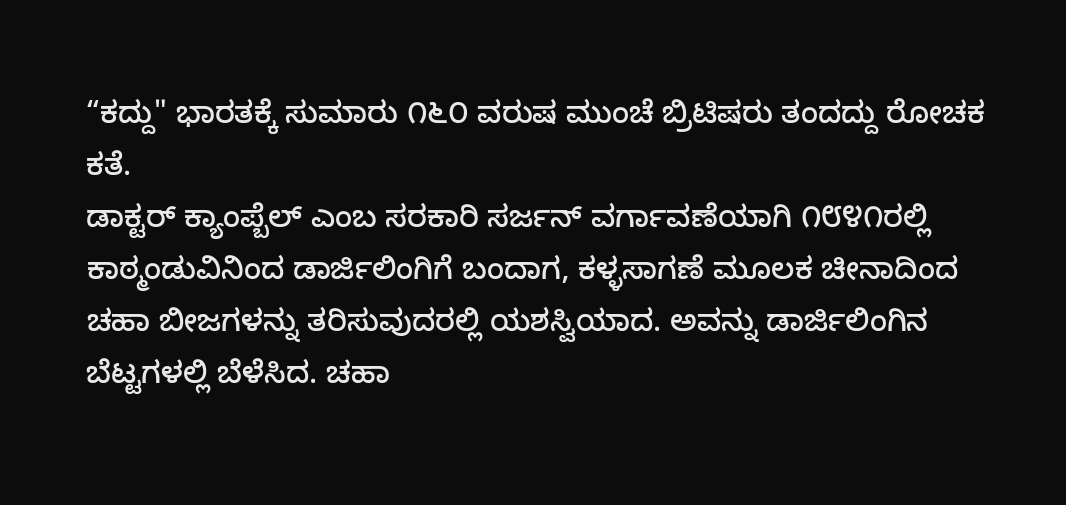“ಕದ್ದು" ಭಾರತಕ್ಕೆ ಸುಮಾರು ೧೬೦ ವರುಷ ಮುಂಚೆ ಬ್ರಿಟಿಷರು ತಂದದ್ದು ರೋಚಕ ಕತೆ.
ಡಾಕ್ಟರ್ ಕ್ಯಾಂಪ್ಬೆಲ್ ಎಂಬ ಸರಕಾರಿ ಸರ್ಜನ್ ವರ್ಗಾವಣೆಯಾಗಿ ೧೮೪೧ರಲ್ಲಿ ಕಾಠ್ಮಂಡುವಿನಿಂದ ಡಾರ್ಜಿಲಿಂಗಿಗೆ ಬಂದಾಗ, ಕಳ್ಳಸಾಗಣೆ ಮೂಲಕ ಚೀನಾದಿಂದ ಚಹಾ ಬೀಜಗಳನ್ನು ತರಿಸುವುದರಲ್ಲಿ ಯಶಸ್ವಿಯಾದ. ಅವನ್ನು ಡಾರ್ಜಿಲಿಂಗಿನ ಬೆಟ್ಟಗಳಲ್ಲಿ ಬೆಳೆಸಿದ. ಚಹಾ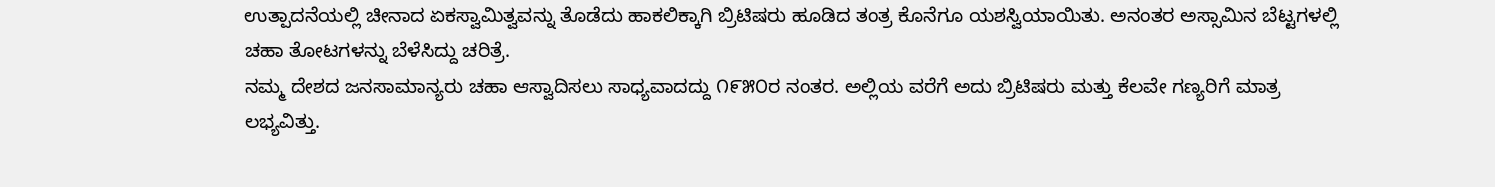ಉತ್ಪಾದನೆಯಲ್ಲಿ ಚೀನಾದ ಏಕಸ್ವಾಮಿತ್ವವನ್ನು ತೊಡೆದು ಹಾಕಲಿಕ್ಕಾಗಿ ಬ್ರಿಟಿಷರು ಹೂಡಿದ ತಂತ್ರ ಕೊನೆಗೂ ಯಶಸ್ವಿಯಾಯಿತು. ಅನಂತರ ಅಸ್ಸಾಮಿನ ಬೆಟ್ಟಗಳಲ್ಲಿ ಚಹಾ ತೋಟಗಳನ್ನು ಬೆಳೆಸಿದ್ದು ಚರಿತ್ರೆ.
ನಮ್ಮ ದೇಶದ ಜನಸಾಮಾನ್ಯರು ಚಹಾ ಆಸ್ವಾದಿಸಲು ಸಾಧ್ಯವಾದದ್ದು ೧೯೫೦ರ ನಂತರ. ಅಲ್ಲಿಯ ವರೆಗೆ ಅದು ಬ್ರಿಟಿಷರು ಮತ್ತು ಕೆಲವೇ ಗಣ್ಯರಿಗೆ ಮಾತ್ರ ಲಭ್ಯವಿತ್ತು.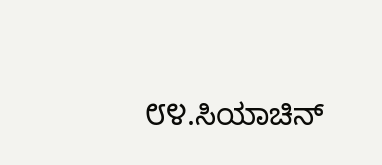೮೪.ಸಿಯಾಚಿನ್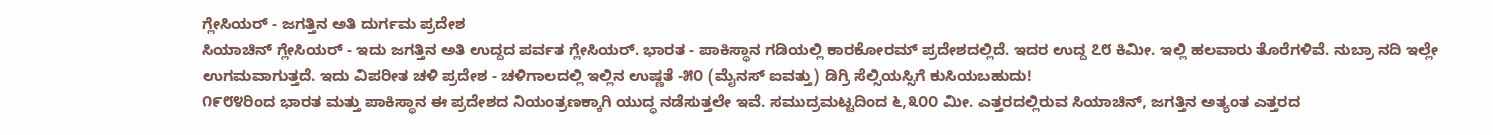ಗ್ಲೇಸಿಯರ್ - ಜಗತ್ತಿನ ಅತಿ ದುರ್ಗಮ ಪ್ರದೇಶ
ಸಿಯಾಚಿನ್ ಗ್ಲೇಸಿಯರ್ - ಇದು ಜಗತ್ತಿನ ಅತಿ ಉದ್ದದ ಪರ್ವತ ಗ್ಲೇಸಿಯರ್. ಭಾರತ - ಪಾಕಿಸ್ಥಾನ ಗಡಿಯಲ್ಲಿ ಕಾರಕೋರಮ್ ಪ್ರದೇಶದಲ್ಲಿದೆ. ಇದರ ಉದ್ದ ೭೮ ಕಿಮೀ. ಇಲ್ಲಿ ಹಲವಾರು ತೊರೆಗಳಿವೆ. ನುಬ್ರಾ ನದಿ ಇಲ್ಲೇ ಉಗಮವಾಗುತ್ತದೆ. ಇದು ವಿಪರೀತ ಚಳಿ ಪ್ರದೇಶ - ಚಳಿಗಾಲದಲ್ಲಿ ಇಲ್ಲಿನ ಉಷ್ಣತೆ -೫೦ (ಮೈನಸ್ ಐವತ್ತು) ಡಿಗ್ರಿ ಸೆಲ್ಸಿಯಸ್ಸಿಗೆ ಕುಸಿಯಬಹುದು!
೧೯೮೪ರಿಂದ ಭಾರತ ಮತ್ತು ಪಾಕಿಸ್ಥಾನ ಈ ಪ್ರದೇಶದ ನಿಯಂತ್ರಣಕ್ಕಾಗಿ ಯುದ್ಧ ನಡೆಸುತ್ತಲೇ ಇವೆ. ಸಮುದ್ರಮಟ್ಟದಿಂದ ೬,೩೦೦ ಮೀ. ಎತ್ತರದಲ್ಲಿರುವ ಸಿಯಾಚಿನ್, ಜಗತ್ತಿನ ಅತ್ಯಂತ ಎತ್ತರದ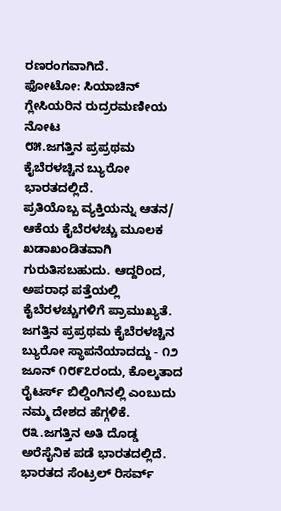ರಣರಂಗವಾಗಿದೆ.
ಫೋಟೋ: ಸಿಯಾಚಿನ್ ಗ್ಲೇಸಿಯರಿನ ರುದ್ರರಮಣೀಯ ನೋಟ
೮೫.ಜಗತ್ತಿನ ಪ್ರಪ್ರಥಮ ಕೈಬೆರಳಚ್ಚಿನ ಬ್ಯುರೋ ಭಾರತದಲ್ಲಿದೆ.
ಪ್ರತಿಯೊಬ್ಬ ವ್ಯಕ್ತಿಯನ್ನು ಆತನ/ ಆಕೆಯ ಕೈಬೆರಳಚ್ಚು ಮೂಲಕ ಖಡಾಖಂಡಿತವಾಗಿ ಗುರುತಿಸಬಹುದು. ಆದ್ದರಿಂದ, ಅಪರಾಧ ಪತ್ತೆಯಲ್ಲಿ ಕೈಬೆರಳಚ್ಚುಗಳಿಗೆ ಪ್ರಾಮುಖ್ಯತೆ. ಜಗತ್ತಿನ ಪ್ರಪ್ರಥಮ ಕೈಬೆರಳಚ್ಚಿನ ಬ್ಯುರೋ ಸ್ಥಾಪನೆಯಾದದ್ದು - ೧೨ ಜೂನ್ ೧೮೯೭ರಂದು, ಕೊಲ್ಕತಾದ ರೈಟರ್ಸ್ ಬಿಲ್ಡಿಂಗಿನಲ್ಲಿ ಎಂಬುದು ನಮ್ಮ ದೇಶದ ಹೆಗ್ಗಳಿಕೆ.
೮೩.ಜಗತ್ತಿನ ಅತಿ ದೊಡ್ಡ ಅರೆಸೈನಿಕ ಪಡೆ ಭಾರತದಲ್ಲಿದೆ.
ಭಾರತದ ಸೆಂಟ್ರಲ್ ರಿಸರ್ವ್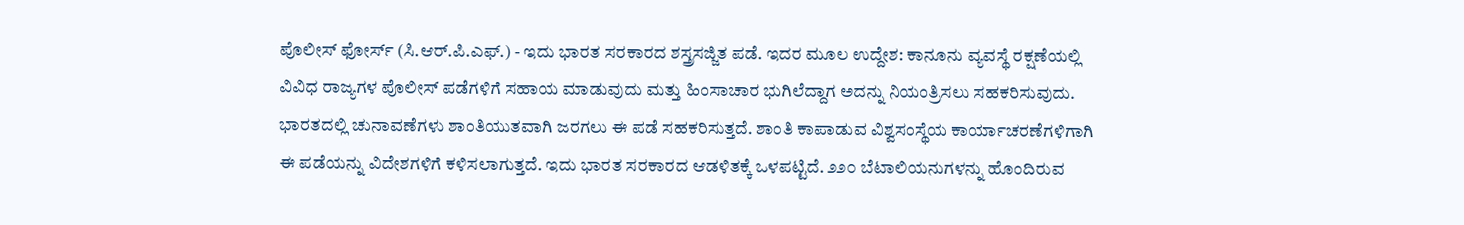ಪೊಲೀಸ್ ಫೋರ್ಸ್ (ಸಿ.ಆರ್.ಪಿ.ಎಫ್.) - ಇದು ಭಾರತ ಸರಕಾರದ ಶಸ್ತ್ರಸಜ್ಜಿತ ಪಡೆ. ಇದರ ಮೂಲ ಉದ್ದೇಶ: ಕಾನೂನು ವ್ಯವಸ್ಥೆ ರಕ್ಷಣೆಯಲ್ಲಿ ವಿವಿಧ ರಾಜ್ಯಗಳ ಪೊಲೀಸ್ ಪಡೆಗಳಿಗೆ ಸಹಾಯ ಮಾಡುವುದು ಮತ್ತು ಹಿಂಸಾಚಾರ ಭುಗಿಲೆದ್ದಾಗ ಅದನ್ನು ನಿಯಂತ್ರಿಸಲು ಸಹಕರಿಸುವುದು.
ಭಾರತದಲ್ಲಿ ಚುನಾವಣೆಗಳು ಶಾಂತಿಯುತವಾಗಿ ಜರಗಲು ಈ ಪಡೆ ಸಹಕರಿಸುತ್ತದೆ. ಶಾಂತಿ ಕಾಪಾಡುವ ವಿಶ್ವಸಂಸ್ಥೆಯ ಕಾರ್ಯಾಚರಣೆಗಳಿಗಾಗಿ ಈ ಪಡೆಯನ್ನು ವಿದೇಶಗಳಿಗೆ ಕಳಿಸಲಾಗುತ್ತದೆ. ಇದು ಭಾರತ ಸರಕಾರದ ಆಡಳಿತಕ್ಕೆ ಒಳಪಟ್ಟಿದೆ. ೨೨೦ ಬೆಟಾಲಿಯನುಗಳನ್ನು ಹೊಂದಿರುವ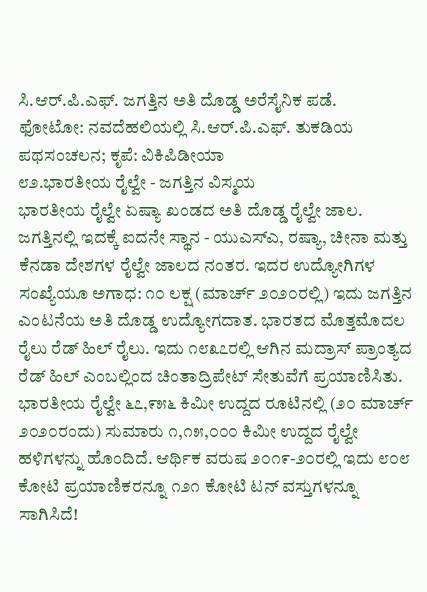ಸಿ.ಆರ್.ಪಿ.ಎಫ್. ಜಗತ್ತಿನ ಅತಿ ದೊಡ್ಡ ಅರೆಸೈನಿಕ ಪಡೆ.
ಫೋಟೋ: ನವದೆಹಲಿಯಲ್ಲಿ ಸಿ.ಆರ್.ಪಿ.ಎಫ್. ತುಕಡಿಯ ಪಥಸಂಚಲನ; ಕೃಪೆ: ವಿಕಿಪಿಡೀಯಾ
೮೨.ಭಾರತೀಯ ರೈಲ್ವೇ - ಜಗತ್ತಿನ ವಿಸ್ಮಯ
ಭಾರತೀಯ ರೈಲ್ವೇ ಏಷ್ಯಾ ಖಂಡದ ಅತಿ ದೊಡ್ಡ ರೈಲ್ವೇ ಜಾಲ. ಜಗತ್ತಿನಲ್ಲಿ ಇದಕ್ಕೆ ಐದನೇ ಸ್ಥಾನ - ಯುಎಸ್ಎ, ರಷ್ಯಾ, ಚೀನಾ ಮತ್ತು ಕೆನಡಾ ದೇಶಗಳ ರೈಲ್ವೇ ಜಾಲದ ನಂತರ. ಇದರ ಉದ್ಯೋಗಿಗಳ ಸಂಖ್ಯೆಯೂ ಅಗಾಧ: ೧೦ ಲಕ್ಷ (ಮಾರ್ಚ್ ೨೦೨೦ರಲ್ಲಿ) ಇದು ಜಗತ್ತಿನ ಎಂಟನೆಯ ಅತಿ ದೊಡ್ಡ ಉದ್ಯೋಗದಾತ. ಭಾರತದ ಮೊತ್ತಮೊದಲ ರೈಲು ರೆಡ್ ಹಿಲ್ ರೈಲು. ಇದು ೧೮೩೭ರಲ್ಲಿ ಆಗಿನ ಮದ್ರಾಸ್ ಪ್ರಾಂತ್ಯದ ರೆಡ್ ಹಿಲ್ ಎಂಬಲ್ಲಿಂದ ಚಿಂತಾದ್ರಿಪೇಟ್ ಸೇತುವೆಗೆ ಪ್ರಯಾಣಿಸಿತು.
ಭಾರತೀಯ ರೈಲ್ವೇ ೬೭,೯೫೬ ಕಿಮೀ ಉದ್ದದ ರೂಟಿನಲ್ಲಿ (೨೦ ಮಾರ್ಚ್ ೨೦೨೦ರಂದು) ಸುಮಾರು ೧,೧೫,೦೦೦ ಕಿಮೀ ಉದ್ದದ ರೈಲ್ವೇ ಹಳಿಗಳನ್ನು ಹೊಂದಿದೆ. ಆರ್ಥಿಕ ವರುಷ ೨೦೧೯-೨೦ರಲ್ಲಿ ಇದು ೮೦೮ ಕೋಟಿ ಪ್ರಯಾಣಿಕರನ್ನೂ ೧೨೧ ಕೋಟಿ ಟನ್ ವಸ್ತುಗಳನ್ನೂ ಸಾಗಿಸಿದೆ!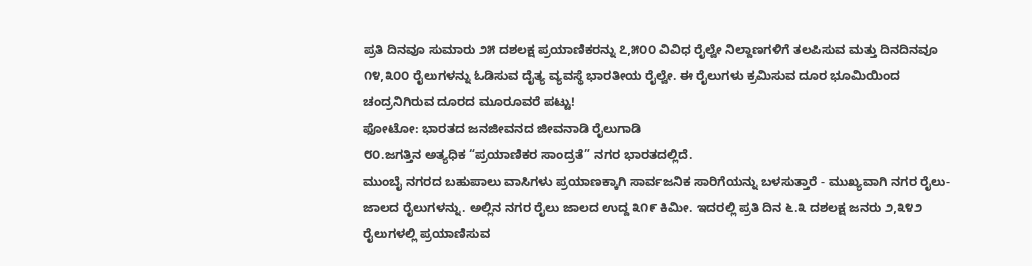ಪ್ರತಿ ದಿನವೂ ಸುಮಾರು ೨೫ ದಶಲಕ್ಷ ಪ್ರಯಾಣಿಕರನ್ನು ೭,೫೦೦ ವಿವಿಧ ರೈಲ್ವೇ ನಿಲ್ದಾಣಗಳಿಗೆ ತಲಪಿಸುವ ಮತ್ತು ದಿನದಿನವೂ ೧೪,೩೦೦ ರೈಲುಗಳನ್ನು ಓಡಿಸುವ ದೈತ್ಯ ವ್ಯವಸ್ಥೆ ಭಾರತೀಯ ರೈಲ್ವೇ. ಈ ರೈಲುಗಳು ಕ್ರಮಿಸುವ ದೂರ ಭೂಮಿಯಿಂದ ಚಂದ್ರನಿಗಿರುವ ದೂರದ ಮೂರೂವರೆ ಪಟ್ಟು!
ಫೋಟೋ: ಭಾರತದ ಜನಜೀವನದ ಜೀವನಾಡಿ ರೈಲುಗಾಡಿ
೮೦.ಜಗತ್ತಿನ ಅತ್ಯಧಿಕ “ಪ್ರಯಾಣಿಕರ ಸಾಂದ್ರತೆ” ನಗರ ಭಾರತದಲ್ಲಿದೆ.
ಮುಂಬೈ ನಗರದ ಬಹುಪಾಲು ವಾಸಿಗಳು ಪ್ರಯಾಣಕ್ಕಾಗಿ ಸಾರ್ವಜನಿಕ ಸಾರಿಗೆಯನ್ನು ಬಳಸುತ್ತಾರೆ - ಮುಖ್ಯವಾಗಿ ನಗರ ರೈಲು-ಜಾಲದ ರೈಲುಗಳನ್ನು. ಅಲ್ಲಿನ ನಗರ ರೈಲು ಜಾಲದ ಉದ್ದ ೩೧೯ ಕಿಮೀ. ಇದರಲ್ಲಿ ಪ್ರತಿ ದಿನ ೬.೩ ದಶಲಕ್ಷ ಜನರು ೨,೩೪೨ ರೈಲುಗಳಲ್ಲಿ ಪ್ರಯಾಣಿಸುವ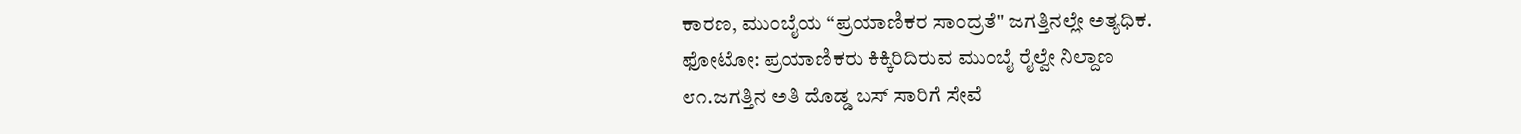ಕಾರಣ, ಮುಂಬೈಯ “ಪ್ರಯಾಣಿಕರ ಸಾಂದ್ರತೆ" ಜಗತ್ತಿನಲ್ಲೇ ಅತ್ಯಧಿಕ.
ಫೋಟೋ: ಪ್ರಯಾಣಿಕರು ಕಿಕ್ಕಿರಿದಿರುವ ಮುಂಬೈ ರೈಲ್ವೇ ನಿಲ್ದಾಣ
೮೧.ಜಗತ್ತಿನ ಅತಿ ದೊಡ್ಡ ಬಸ್ ಸಾರಿಗೆ ಸೇವೆ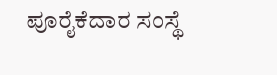ಪೂರೈಕೆದಾರ ಸಂಸ್ಥೆ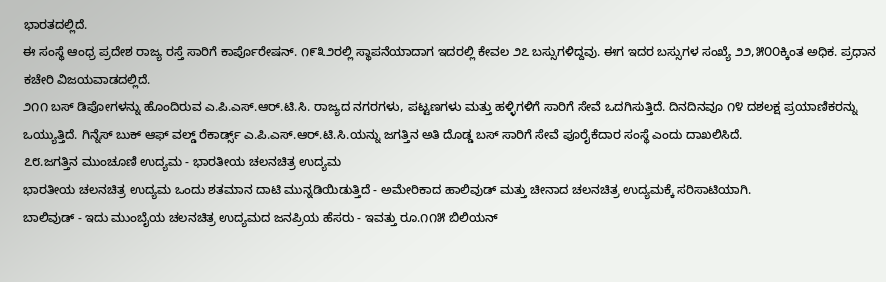ಭಾರತದಲ್ಲಿದೆ.
ಈ ಸಂಸ್ಥೆ ಆಂಧ್ರ ಪ್ರದೇಶ ರಾಜ್ಯ ರಸ್ತೆ ಸಾರಿಗೆ ಕಾರ್ಪೊರೇಷನ್. ೧೯೩೨ರಲ್ಲಿ ಸ್ಥಾಪನೆಯಾದಾಗ ಇದರಲ್ಲಿ ಕೇವಲ ೨೭ ಬಸ್ಸುಗಳಿದ್ದವು. ಈಗ ಇದರ ಬಸ್ಸುಗಳ ಸಂಖ್ಯೆ ೨೨,೫೦೦ಕ್ಕಿಂತ ಅಧಿಕ. ಪ್ರಧಾನ ಕಚೇರಿ ವಿಜಯವಾಡದಲ್ಲಿದೆ.
೨೧೧ ಬಸ್ ಡಿಪೋಗಳನ್ನು ಹೊಂದಿರುವ ಎ.ಪಿ.ಎಸ್.ಆರ್.ಟಿ.ಸಿ. ರಾಜ್ಯದ ನಗರಗಳು, ಪಟ್ಟಣಗಳು ಮತ್ತು ಹಳ್ಳಿಗಳಿಗೆ ಸಾರಿಗೆ ಸೇವೆ ಒದಗಿಸುತ್ತಿದೆ. ದಿನದಿನವೂ ೧೪ ದಶಲಕ್ಷ ಪ್ರಯಾಣಿಕರನ್ನು ಒಯ್ಯುತ್ತಿದೆ. ಗಿನ್ನೆಸ್ ಬುಕ್ ಆಫ್ ವಲ್ಡ್ ರೆಕಾರ್ಡ್ಸ್ ಎ.ಪಿ.ಎಸ್.ಆರ್.ಟಿ.ಸಿ.ಯನ್ನು ಜಗತ್ತಿನ ಅತಿ ದೊಡ್ಡ ಬಸ್ ಸಾರಿಗೆ ಸೇವೆ ಪೂರೈಕೆದಾರ ಸಂಸ್ಥೆ ಎಂದು ದಾಖಲಿಸಿದೆ.
೭೮.ಜಗತ್ತಿನ ಮುಂಚೂಣಿ ಉದ್ಯಮ - ಭಾರತೀಯ ಚಲನಚಿತ್ರ ಉದ್ಯಮ
ಭಾರತೀಯ ಚಲನಚಿತ್ರ ಉದ್ಯಮ ಒಂದು ಶತಮಾನ ದಾಟಿ ಮುನ್ನಡಿಯಿಡುತ್ತಿದೆ - ಅಮೇರಿಕಾದ ಹಾಲಿವುಡ್ ಮತ್ತು ಚೀನಾದ ಚಲನಚಿತ್ರ ಉದ್ಯಮಕ್ಕೆ ಸರಿಸಾಟಿಯಾಗಿ.
ಬಾಲಿವುಡ್ - ಇದು ಮುಂಬೈಯ ಚಲನಚಿತ್ರ ಉದ್ಯಮದ ಜನಪ್ರಿಯ ಹೆಸರು - ಇವತ್ತು ರೂ.೧೧೫ ಬಿಲಿಯನ್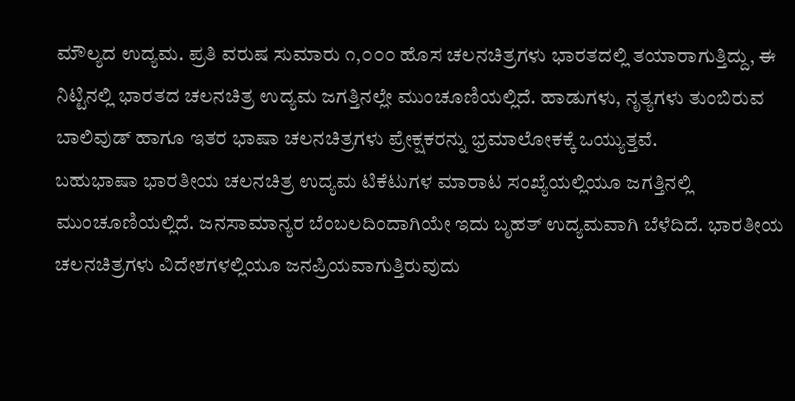ಮೌಲ್ಯದ ಉದ್ಯಮ. ಪ್ರತಿ ವರುಷ ಸುಮಾರು ೧,೦೦೦ ಹೊಸ ಚಲನಚಿತ್ರಗಳು ಭಾರತದಲ್ಲಿ ತಯಾರಾಗುತ್ತಿದ್ದು, ಈ ನಿಟ್ಟಿನಲ್ಲಿ ಭಾರತದ ಚಲನಚಿತ್ರ ಉದ್ಯಮ ಜಗತ್ತಿನಲ್ಲೇ ಮುಂಚೂಣಿಯಲ್ಲಿದೆ. ಹಾಡುಗಳು, ನೃತ್ಯಗಳು ತುಂಬಿರುವ ಬಾಲಿವುಡ್ ಹಾಗೂ ಇತರ ಭಾಷಾ ಚಲನಚಿತ್ರಗಳು ಪ್ರೇಕ್ಷಕರನ್ನು ಭ್ರಮಾಲೋಕಕ್ಕೆ ಒಯ್ಯುತ್ತವೆ.
ಬಹುಭಾಷಾ ಭಾರತೀಯ ಚಲನಚಿತ್ರ ಉದ್ಯಮ ಟಿಕೆಟುಗಳ ಮಾರಾಟ ಸಂಖ್ಯೆಯಲ್ಲಿಯೂ ಜಗತ್ತಿನಲ್ಲಿ ಮುಂಚೂಣಿಯಲ್ಲಿದೆ. ಜನಸಾಮಾನ್ಯರ ಬೆಂಬಲದಿಂದಾಗಿಯೇ ಇದು ಬೃಹತ್ ಉದ್ಯಮವಾಗಿ ಬೆಳೆದಿದೆ. ಭಾರತೀಯ ಚಲನಚಿತ್ರಗಳು ವಿದೇಶಗಳಲ್ಲಿಯೂ ಜನಪ್ರಿಯವಾಗುತ್ತಿರುವುದು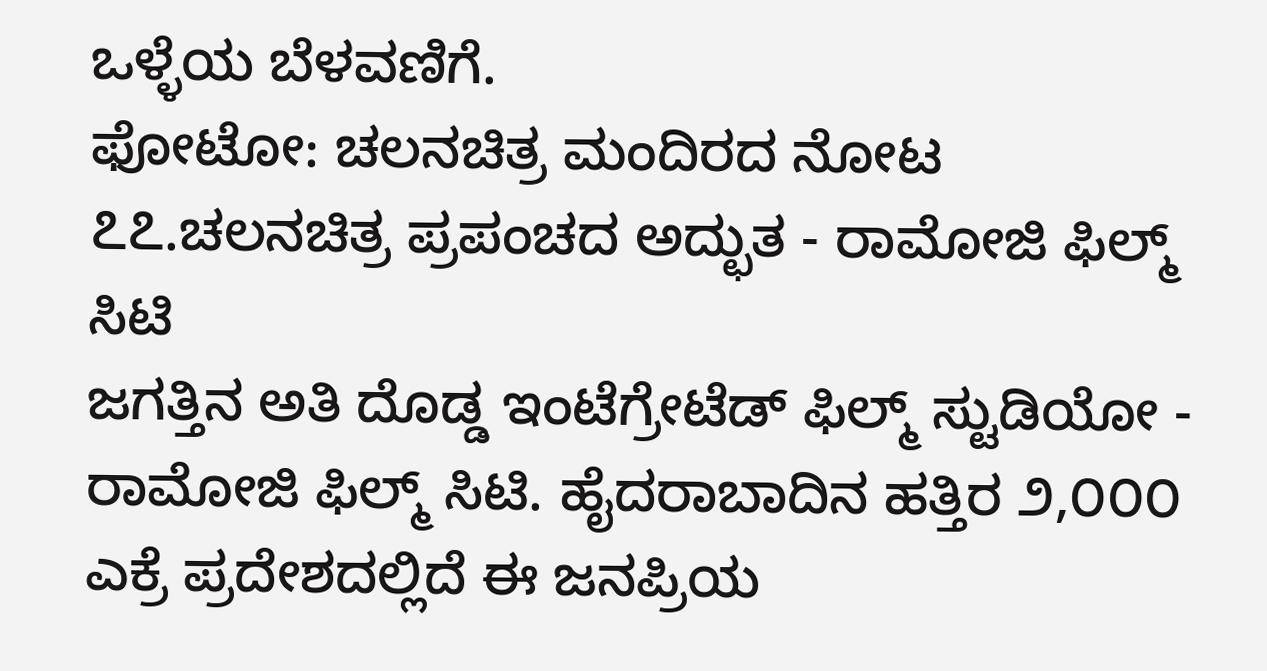ಒಳ್ಳೆಯ ಬೆಳವಣಿಗೆ.
ಫೋಟೋ: ಚಲನಚಿತ್ರ ಮಂದಿರದ ನೋಟ
೭೭.ಚಲನಚಿತ್ರ ಪ್ರಪಂಚದ ಅದ್ಛುತ - ರಾಮೋಜಿ ಫಿಲ್ಮ್ ಸಿಟಿ
ಜಗತ್ತಿನ ಅತಿ ದೊಡ್ಡ ಇಂಟೆಗ್ರೇಟೆಡ್ ಫಿಲ್ಮ್ ಸ್ಟುಡಿಯೋ - ರಾಮೋಜಿ ಫಿಲ್ಮ್ ಸಿಟಿ. ಹೈದರಾಬಾದಿನ ಹತ್ತಿರ ೨,೦೦೦ ಎಕ್ರೆ ಪ್ರದೇಶದಲ್ಲಿದೆ ಈ ಜನಪ್ರಿಯ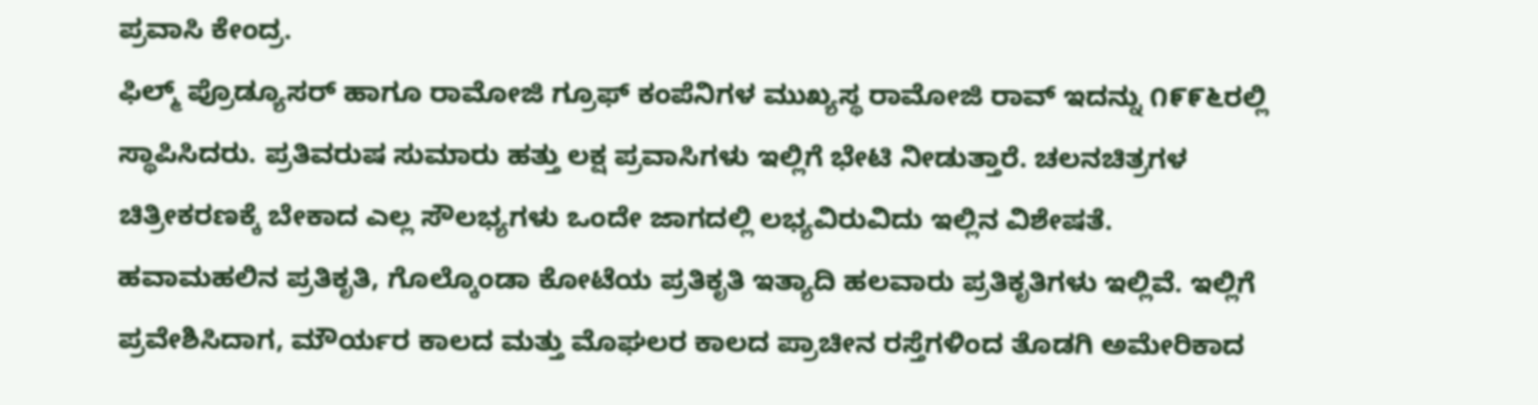ಪ್ರವಾಸಿ ಕೇಂದ್ರ.
ಫಿಲ್ಮ್ ಪ್ರೊಡ್ಯೂಸರ್ ಹಾಗೂ ರಾಮೋಜಿ ಗ್ರೂಫ್ ಕಂಪೆನಿಗಳ ಮುಖ್ಯಸ್ಥ ರಾಮೋಜಿ ರಾವ್ ಇದನ್ನು ೧೯೯೬ರಲ್ಲಿ ಸ್ಥಾಪಿಸಿದರು. ಪ್ರತಿವರುಷ ಸುಮಾರು ಹತ್ತು ಲಕ್ಷ ಪ್ರವಾಸಿಗಳು ಇಲ್ಲಿಗೆ ಭೇಟಿ ನೀಡುತ್ತಾರೆ. ಚಲನಚಿತ್ರಗಳ ಚಿತ್ರೀಕರಣಕ್ಕೆ ಬೇಕಾದ ಎಲ್ಲ ಸೌಲಭ್ಯಗಳು ಒಂದೇ ಜಾಗದಲ್ಲಿ ಲಭ್ಯವಿರುವಿದು ಇಲ್ಲಿನ ವಿಶೇಷತೆ.
ಹವಾಮಹಲಿನ ಪ್ರತಿಕೃತಿ, ಗೊಲ್ಕೊಂಡಾ ಕೋಟೆಯ ಪ್ರತಿಕೃತಿ ಇತ್ಯಾದಿ ಹಲವಾರು ಪ್ರತಿಕೃತಿಗಳು ಇಲ್ಲಿವೆ. ಇಲ್ಲಿಗೆ ಪ್ರವೇಶಿಸಿದಾಗ, ಮೌರ್ಯರ ಕಾಲದ ಮತ್ತು ಮೊಘಲರ ಕಾಲದ ಪ್ರಾಚೀನ ರಸ್ತೆಗಳಿಂದ ತೊಡಗಿ ಅಮೇರಿಕಾದ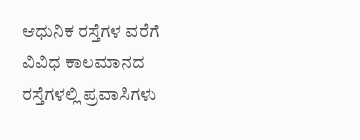ಆಧುನಿಕ ರಸ್ತೆಗಳ ವರೆಗೆ ವಿವಿಧ ಕಾಲಮಾನದ ರಸ್ತೆಗಳಲ್ಲಿ ಪ್ರವಾಸಿಗಳು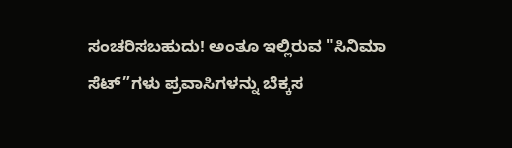ಸಂಚರಿಸಬಹುದು! ಅಂತೂ ಇಲ್ಲಿರುವ "ಸಿನಿಮಾ ಸೆಟ್”ಗಳು ಪ್ರವಾಸಿಗಳನ್ನು ಬೆಕ್ಕಸ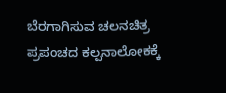ಬೆರಗಾಗಿಸುವ ಚಲನಚಿತ್ರ ಪ್ರಪಂಚದ ಕಲ್ಪನಾಲೋಕಕ್ಕೆ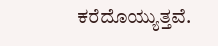ಕರೆದೊಯ್ಯುತ್ತವೆ.